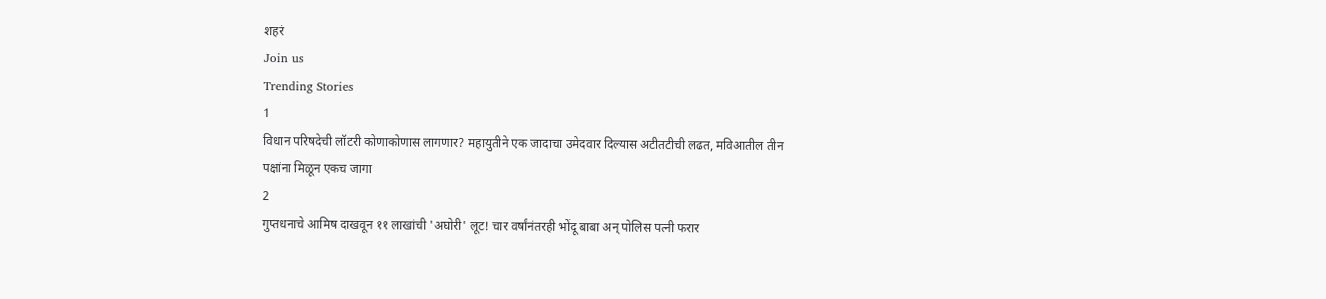शहरं
Join us
Trending Stories
1
विधान परिषदेची लॉटरी कोणाकोणास लागणार? महायुतीने एक जादाचा उमेदवार दिल्यास अटीतटीची लढत, मविआतील तीन पक्षांना मिळून एकच जागा
2
गुप्तधनाचे आमिष दाखवून ११ लाखांची 'अघोरी' लूट! चार वर्षांनंतरही भोंदू बाबा अन् पोलिस पत्नी फरार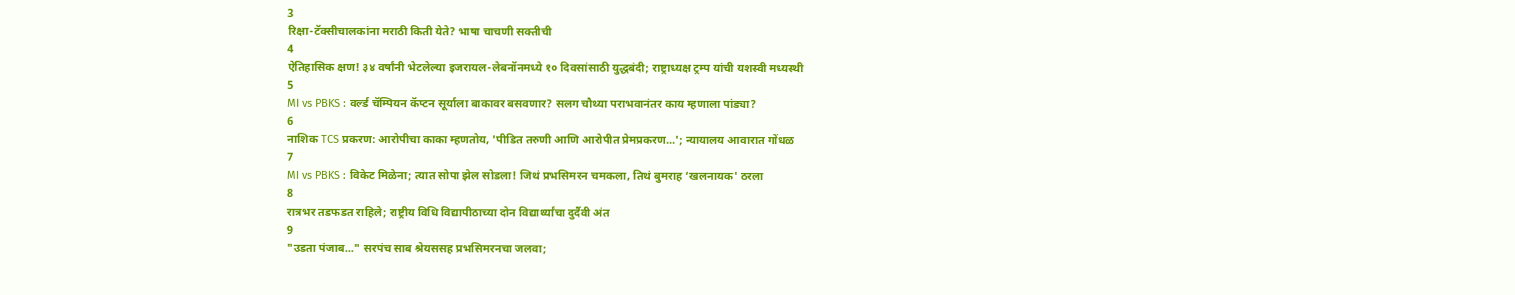3
रिक्षा-टॅक्सीचालकांना मराठी किती येते? भाषा चाचणी सक्तीची
4
ऐतिहासिक क्षण! ३४ वर्षांनी भेटलेल्या इजरायल-लेबनॉनमध्ये १० दिवसांसाठी युद्धबंदी; राष्ट्राध्यक्ष ट्रम्प यांची यशस्वी मध्यस्थी
5
MI vs PBKS : वर्ल्ड चॅम्पियन कॅप्टन सूर्याला बाकावर बसवणार? सलग चौथ्या पराभवानंतर काय म्हणाला पांड्या?
6
नाशिक TCS प्रकरण: आरोपीचा काका म्हणतोय, 'पीडित तरुणी आणि आरोपीत प्रेमप्रकरण...'; न्यायालय आवारात गोंधळ
7
MI vs PBKS : विकेट मिळेना; त्यात सोपा झेल सोडला! जिथं प्रभसिमरन चमकला, तिथं बुमराह ‘खलनायक' ठरला
8
रात्रभर तडफडत राहिले; राष्ट्रीय विधि विद्यापीठाच्या दोन विद्यार्थ्यांचा दुर्दैवी अंत
9
"उडता पंजाब..." सरपंच साब श्रेयससह प्रभसिमरनचा जलवा;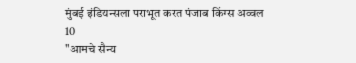मुंबई इंडियन्सला पराभूत करत पंजाब किंग्स अव्वल
10
"आमचे सैन्य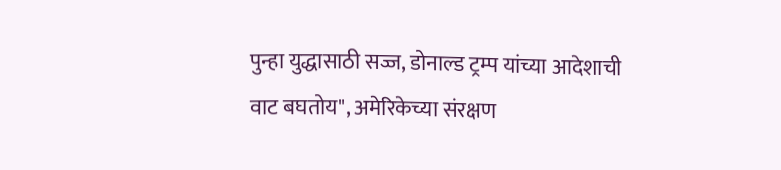पुन्हा युद्धासाठी सज्ज, डोनाल्ड ट्रम्प यांच्या आदेशाची वाट बघतोय", अमेरिकेच्या संरक्षण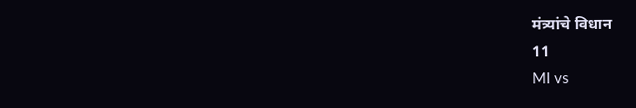मंत्र्यांचे विधान
11
MI vs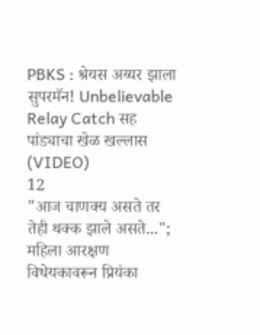PBKS : श्रेयस अय्यर झाला सुपरमॅन! Unbelievable Relay Catch सह पांड्याचा खेळ खल्लास (VIDEO)
12
"आज चाणक्य असते तर तेही थक्क झाले असते..."; महिला आरक्षण विधेयकावरून प्रियंका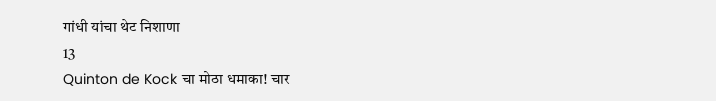गांधी यांचा थेट निशाणा
13
Quinton de Kock चा मोठा धमाका! चार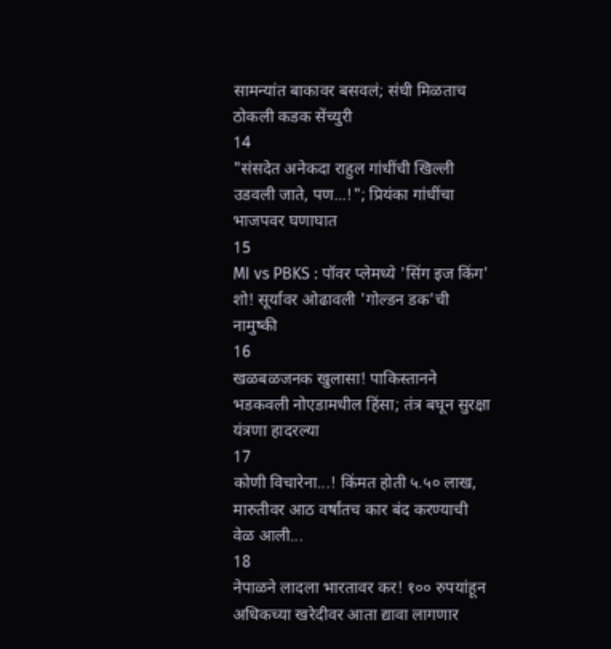सामन्यांत बाकावर बसवलं; संधी मिळताच ठोकली कडक सेंच्युरी
14
"संसदेत अनेकदा राहुल गांधींची खिल्ली उडवली जाते, पण...!"; प्रियंका गांधींचा भाजपवर घणाघात
15
MI vs PBKS : पॉवर प्लेमध्ये 'सिंग इज किंग' शो! सूर्यावर ओढावली 'गोल्डन डक'ची नामुष्की
16
खळबळजनक खुलासा! पाकिस्तानने भडकवली नोएडामधील हिंसा; तंत्र बघून सुरक्षा यंत्रणा हादरल्या
17
कोणी विचारेना...! किंमत होती ५.५० लाख, मारुतीवर आठ वर्षांतच कार बंद करण्याची वेळ आली...
18
नेपाळने लादला भारतावर कर! १०० रुपयांहून अधिकच्या खरेदीवर आता द्यावा लागणार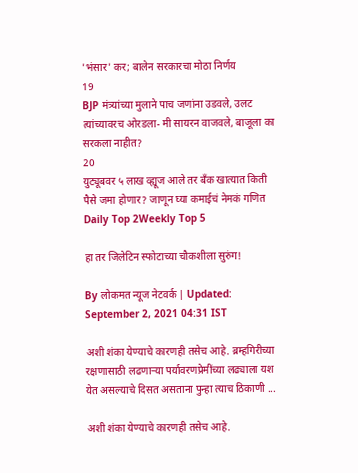'भंसार' कर; बालेन सरकारचा मोठा निर्णय
19
BJP मंत्र्यांच्या मुलाने पाच जणांना उडवले, उलट त्यांच्यावरच ओरडला- मी सायरन वाजवले, बाजूला का सरकला नाहीत?
20
युट्यूबवर ५ लाख व्ह्यूज आले तर बँक खात्यात किती पैसे जमा होणार? जाणून घ्या कमाईचं नेमकं गणित
Daily Top 2Weekly Top 5

हा तर जिलेटिन स्फोटाच्या चौकशीला सुरुंग!

By लोकमत न्यूज नेटवर्क | Updated: September 2, 2021 04:31 IST

अशी शंका येण्याचे कारणही तसेच आहे. ब्रम्हगिरीच्या रक्षणासाठी लढणाऱ्या पर्यावरणप्रेमींच्या लढ्याला यश येत असल्याचे दिसत असताना पुन्हा त्याच ठिकाणी ...

अशी शंका येण्याचे कारणही तसेच आहे.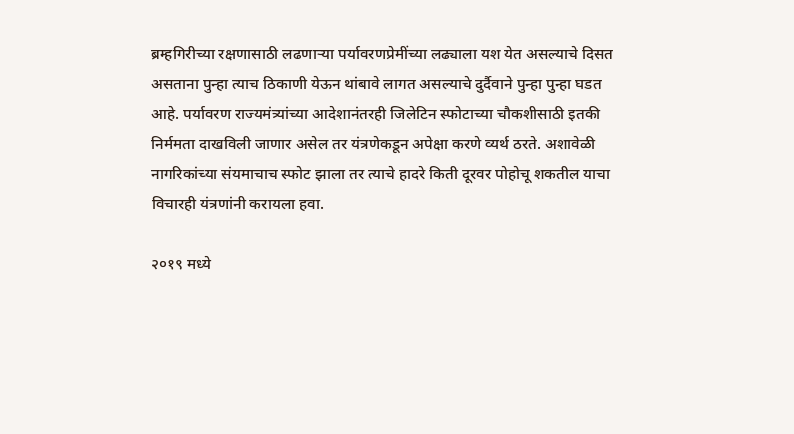ब्रम्हगिरीच्या रक्षणासाठी लढणाऱ्या पर्यावरणप्रेमींच्या लढ्याला यश येत असल्याचे दिसत असताना पुन्हा त्याच ठिकाणी येऊन थांबावे लागत असल्याचे दुर्दैवाने पुन्हा पुन्हा घडत आहे. पर्यावरण राज्यमंत्र्यांच्या आदेशानंतरही जिलेटिन स्फोटाच्या चौकशीसाठी इतकी निर्ममता दाखविली जाणार असेल तर यंत्रणेकडून अपेक्षा करणे व्यर्थ ठरते. अशावेळी नागरिकांच्या संयमाचाच स्फोट झाला तर त्याचे हादरे किती दूरवर पोहोचू शकतील याचा विचारही यंत्रणांनी करायला हवा.

२०१९ मध्ये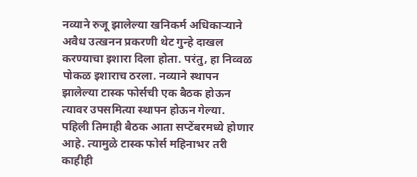नव्याने रुजू झालेल्या खनिकर्म अधिकाऱ्याने अवैध उत्खनन प्रकरणी थेट गुन्हे दाखल करण्याचा इशारा दिला होता. परंतु, हा निव्वळ पोकळ इशाराच ठरला. नव्याने स्थापन झालेल्या टास्क फोर्सची एक बैठक होऊन त्यावर उपसमित्या स्थापन होऊन गेल्या. पहिली तिमाही बैठक आता सप्टेंबरमध्ये होणार आहे. त्यामुळे टास्क फोर्स महिनाभर तरी काहीही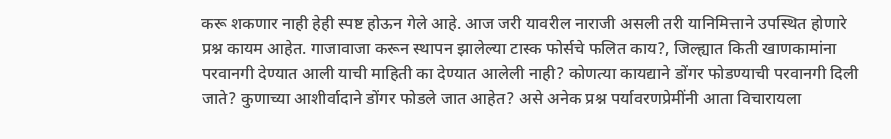करू शकणार नाही हेही स्पष्ट होऊन गेले आहे. आज जरी यावरील नाराजी असली तरी यानिमित्ताने उपस्थित होणारे प्रश्न कायम आहेत. गाजावाजा करून स्थापन झालेल्या टास्क फोर्सचे फलित काय?, जिल्ह्यात किती खाणकामांना परवानगी देण्यात आली याची माहिती का देण्यात आलेली नाही? कोणत्या कायद्याने डोंगर फोडण्याची परवानगी दिली जाते? कुणाच्या आशीर्वादाने डोंगर फोडले जात आहेत? असे अनेक प्रश्न पर्यावरणप्रेमींनी आता विचारायला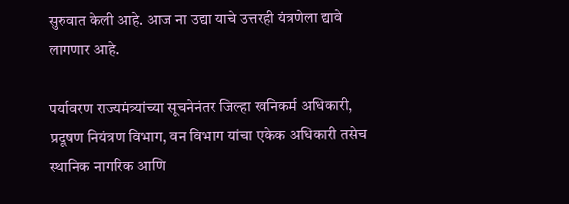सुरुवात केली आहे. आज ना उद्या याचे उत्तरही यंत्रणेला द्यावे लागणार आहे.

पर्यावरण राज्यमंत्र्यांच्या सूचनेनंतर जिल्हा खनिकर्म अधिकारी, प्रदूषण नियंत्रण विभाग, वन विभाग यांचा एकेक अधिकारी तसेच स्थानिक नागरिक आणि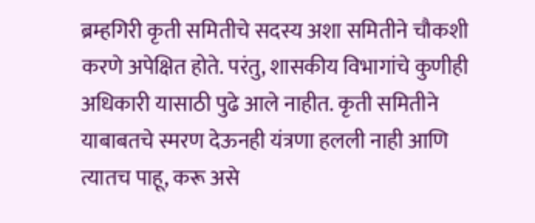ब्रम्हगिरी कृती समितीचे सदस्य अशा समितीने चौकशी करणे अपेक्षित होते. परंतु, शासकीय विभागांचे कुणीही अधिकारी यासाठी पुढे आले नाहीत. कृती समितीने याबाबतचे स्मरण देऊनही यंत्रणा हलली नाही आणि त्यातच पाहू, करू असे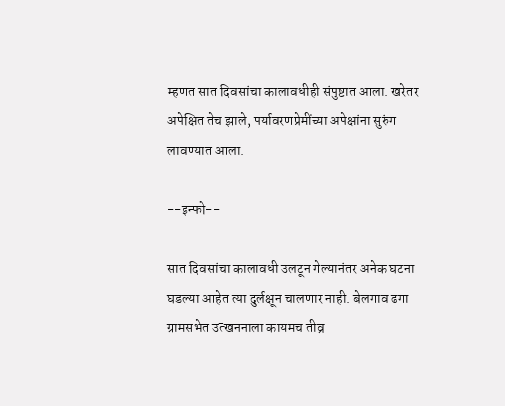म्हणत सात दिवसांचा कालावधीही संपुष्टात आला. खरेतर अपेक्षित तेच झाले, पर्यावरणप्रेमींच्या अपेक्षांना सुरुंग लावण्यात आला.

--इन्फो--

सात दिवसांचा कालावधी उलटून गेल्यानंतर अनेक घटना घडल्या आहेत त्या दुर्लक्षून चालणार नाही. बेलगाव ढगा ग्रामसभेत उत्खननाला कायमच तीव्र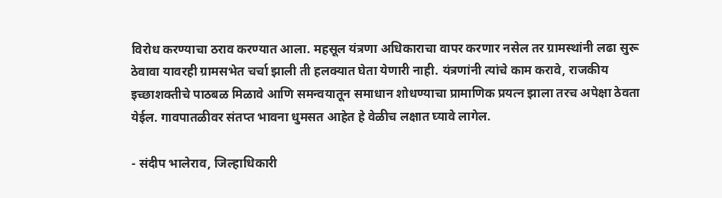विरोध करण्याचा ठराव करण्यात आला. महसूल यंत्रणा अधिकाराचा वापर करणार नसेल तर ग्रामस्थांनी लढा सुरू ठेवावा यावरही ग्रामसभेत चर्चा झाली ती हलक्यात घेता येणारी नाही. यंत्रणांनी त्यांचे काम करावे, राजकीय इच्छाशक्तीचे पाठबळ मिळावे आणि समन्वयातून समाधान शोधण्याचा प्रामाणिक प्रयत्न झाला तरच अपेक्षा ठेवता येईल. गावपातळीवर संतप्त भावना धुमसत आहेत हे वेळीच लक्षात घ्यावे लागेल.

- संदीप भालेराव, जिल्हाधिकारी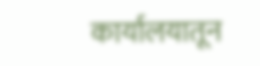कार्यालयातून